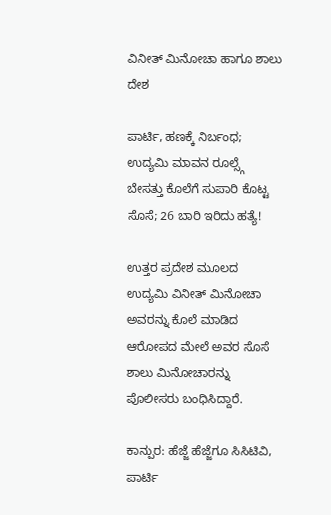ವಿನೀತ್ ಮಿನೋಚಾ ಹಾಗೂ ಶಾಲು
ದೇಶ

ಪಾರ್ಟಿ, ಹಣಕ್ಕೆ ನಿರ್ಬಂಧ; ಉದ್ಯಮಿ ಮಾವನ ರೂಲ್ಸ್ಗೆ ಬೇಸತ್ತು ಕೊಲೆಗೆ ಸುಪಾರಿ ಕೊಟ್ಟ ಸೊಸೆ; 26 ಬಾರಿ ಇರಿದು ಹತ್ಯೆ!

ಉತ್ತರ ಪ್ರದೇಶ ಮೂಲದ ಉದ್ಯಮಿ ವಿನೀತ್ ಮಿನೋಚಾ ಅವರನ್ನು ಕೊಲೆ ಮಾಡಿದ ಆರೋಪದ ಮೇಲೆ ಅವರ ಸೊಸೆ ಶಾಲು ಮಿನೋಚಾರನ್ನು ಪೊಲೀಸರು ಬಂಧಿಸಿದ್ದಾರೆ.

ಕಾನ್ಪುರ: ಹೆಜ್ಜೆ ಹೆಜ್ಜೆಗೂ ಸಿಸಿಟಿವಿ, ಪಾರ್ಟಿ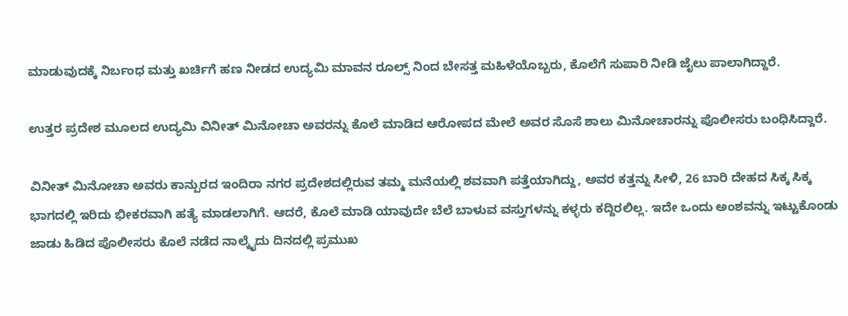ಮಾಡುವುದಕ್ಕೆ ನಿರ್ಬಂಧ ಮತ್ತು ಖರ್ಚಿಗೆ ಹಣ ನೀಡದ ಉದ್ಯಮಿ ಮಾವನ ರೂಲ್ಸ್ ನಿಂದ ಬೇಸತ್ತ ಮಹಿಳೆಯೊಬ್ಬರು, ಕೊಲೆಗೆ ಸುಪಾರಿ ನೀಡಿ ಜೈಲು ಪಾಲಾಗಿದ್ದಾರೆ.

ಉತ್ತರ ಪ್ರದೇಶ ಮೂಲದ ಉದ್ಯಮಿ ವಿನೀತ್ ಮಿನೋಚಾ ಅವರನ್ನು ಕೊಲೆ ಮಾಡಿದ ಆರೋಪದ ಮೇಲೆ ಅವರ ಸೊಸೆ ಶಾಲು ಮಿನೋಚಾರನ್ನು ಪೊಲೀಸರು ಬಂಧಿಸಿದ್ದಾರೆ.

ವಿನೀತ್ ಮಿನೋಚಾ ಅವರು ಕಾನ್ಪುರದ ಇಂದಿರಾ ನಗರ ಪ್ರದೇಶದಲ್ಲಿರುವ ತಮ್ಮ ಮನೆಯಲ್ಲಿ ಶವವಾಗಿ ಪತ್ತೆಯಾಗಿದ್ದು, ಅವರ ಕತ್ತನ್ನು ಸೀಳಿ, 26 ಬಾರಿ ದೇಹದ ಸಿಕ್ಕ ಸಿಕ್ಕ ಭಾಗದಲ್ಲಿ ಇರಿದು ಭೀಕರವಾಗಿ ಹತ್ಯೆ ಮಾಡಲಾಗಿಗೆ. ಆದರೆ, ಕೊಲೆ ಮಾಡಿ ಯಾವುದೇ ಬೆಲೆ ಬಾಳುವ ವಸ್ತುಗಳನ್ನು ಕಳ್ಳರು ಕದ್ದಿರಲಿಲ್ಲ. ಇದೇ ಒಂದು ಅಂಶವನ್ನು ಇಟ್ಟುಕೊಂಡು ಜಾಡು ಹಿಡಿದ ಪೊಲೀಸರು ಕೊಲೆ ನಡೆದ ನಾಲ್ಕೈದು ದಿನದಲ್ಲಿ ಪ್ರಮುಖ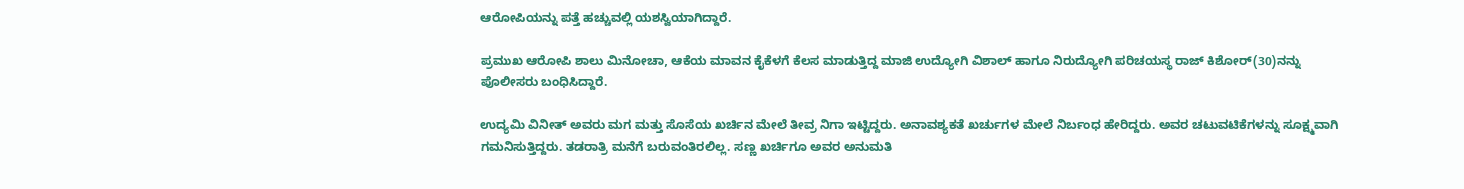ಆರೋಪಿಯನ್ನು ಪತ್ತೆ ಹಚ್ಚುವಲ್ಲಿ ಯಶಸ್ವಿಯಾಗಿದ್ದಾರೆ.

ಪ್ರಮುಖ ಆರೋಪಿ ಶಾಲು ಮಿನೋಚಾ, ಆಕೆಯ ಮಾವನ ಕೈಕೆಳಗೆ ಕೆಲಸ ಮಾಡುತ್ತಿದ್ದ ಮಾಜಿ ಉದ್ಯೋಗಿ ವಿಶಾಲ್ ಹಾಗೂ ನಿರುದ್ಯೋಗಿ ಪರಿಚಯಸ್ಥ ರಾಜ್ ಕಿಶೋರ್(30)ನನ್ನು ಪೊಲೀಸರು ಬಂಧಿಸಿದ್ದಾರೆ.

ಉದ್ಯಮಿ ವಿನೀತ್ ಅವರು ಮಗ ಮತ್ತು ಸೊಸೆಯ ಖರ್ಚಿನ ಮೇಲೆ ತೀವ್ರ ನಿಗಾ ಇಟ್ಟಿದ್ದರು. ಅನಾವಶ್ಯಕತೆ ಖರ್ಚುಗಳ ಮೇಲೆ ನಿರ್ಬಂಧ ಹೇರಿದ್ದರು. ಅವರ ಚಟುವಟಿಕೆಗಳನ್ನು ಸೂಕ್ಷ್ಮವಾಗಿ ಗಮನಿಸುತ್ತಿದ್ದರು. ತಡರಾತ್ರಿ ಮನೆಗೆ ಬರುವಂತಿರಲಿಲ್ಲ. ಸಣ್ಣ ಖರ್ಚಿಗೂ ಅವರ ಅನುಮತಿ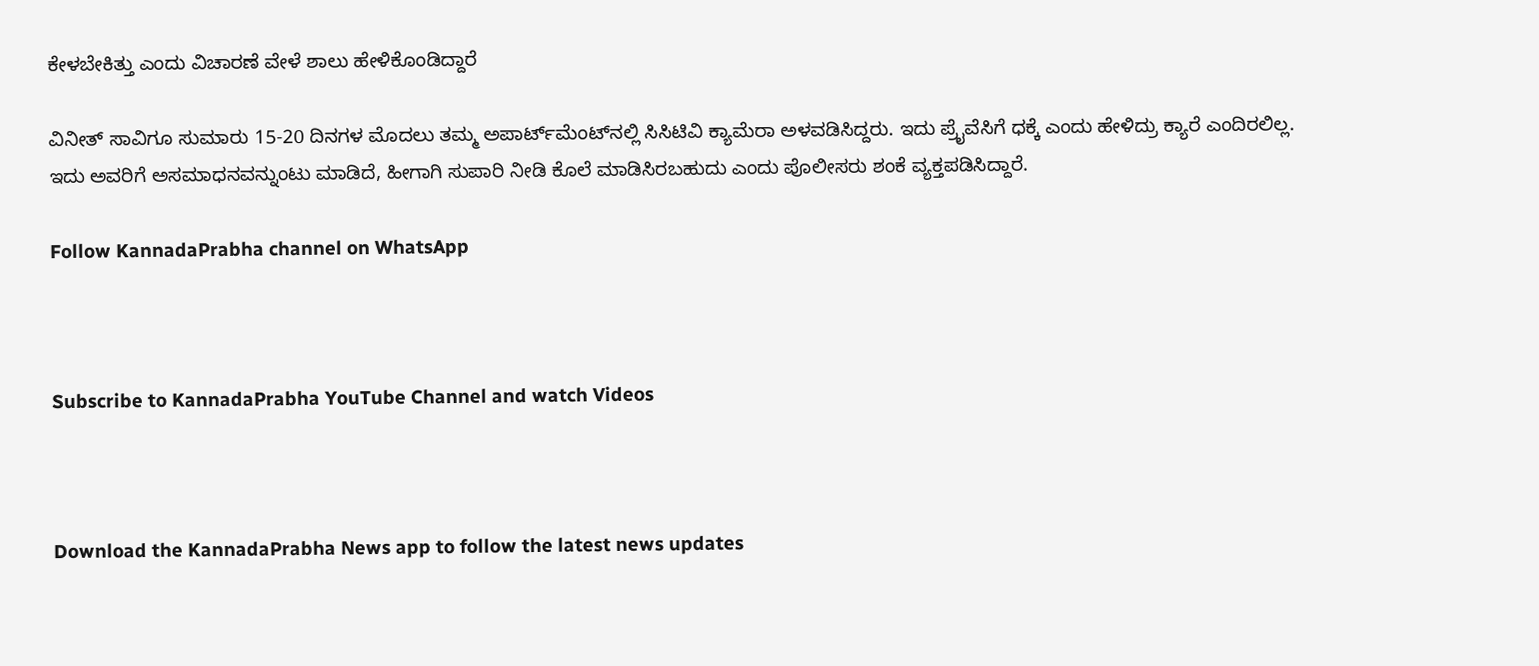ಕೇಳಬೇಕಿತ್ತು ಎಂದು ವಿಚಾರಣೆ ವೇಳೆ ಶಾಲು ಹೇಳಿಕೊಂಡಿದ್ದಾರೆ

ವಿನೀತ್ ಸಾವಿಗೂ ಸುಮಾರು 15-20 ದಿನಗಳ ಮೊದಲು ತಮ್ಮ ಅಪಾರ್ಟ್‌ಮೆಂಟ್‌ನಲ್ಲಿ ಸಿಸಿಟಿವಿ ಕ್ಯಾಮೆರಾ ಅಳವಡಿಸಿದ್ದರು. ಇದು ಪ್ರೈವೆಸಿಗೆ ಧಕ್ಕೆ ಎಂದು ಹೇಳಿದ್ರು ಕ್ಯಾರೆ ಎಂದಿರಲಿಲ್ಲ. ಇದು ಅವರಿಗೆ ಅಸಮಾಧನವನ್ನುಂಟು ಮಾಡಿದೆ, ಹೀಗಾಗಿ ಸುಪಾರಿ ನೀಡಿ ಕೊಲೆ ಮಾಡಿಸಿರಬಹುದು ಎಂದು ಪೊಲೀಸರು ಶಂಕೆ ವ್ಯಕ್ತಪಡಿಸಿದ್ದಾರೆ.

Follow KannadaPrabha channel on WhatsApp



Subscribe to KannadaPrabha YouTube Channel and watch Videos



Download the KannadaPrabha News app to follow the latest news updates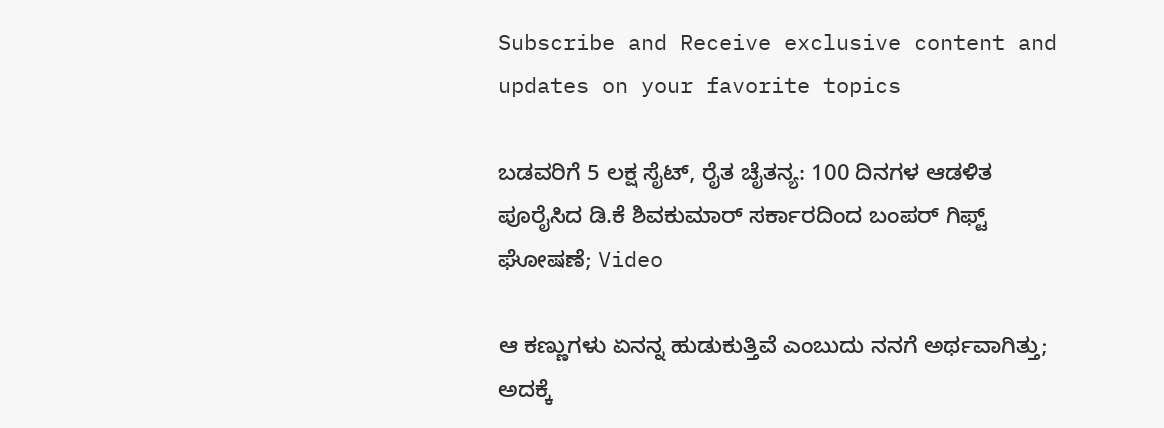Subscribe and Receive exclusive content and updates on your favorite topics

ಬಡವರಿಗೆ 5 ಲಕ್ಷ ಸೈಟ್, ರೈತ ಚೈತನ್ಯ: 100 ದಿನಗಳ ಆಡಳಿತ ಪೂರೈಸಿದ ಡಿ.ಕೆ ಶಿವಕುಮಾರ್ ಸರ್ಕಾರದಿಂದ ಬಂಪರ್ ಗಿಫ್ಟ್ ಘೋಷಣೆ; Video

ಆ ಕಣ್ಣುಗಳು ಏನನ್ನ ಹುಡುಕುತ್ತಿವೆ ಎಂಬುದು ನನಗೆ ಅರ್ಥವಾಗಿತ್ತು; ಅದಕ್ಕೆ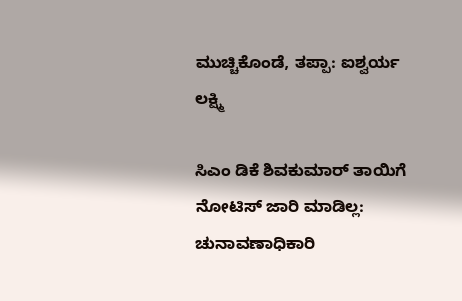ಮುಚ್ಚಿಕೊಂಡೆ, ತಪ್ಪಾ: ಐಶ್ವರ್ಯ ಲಕ್ಷ್ಮಿ

ಸಿಎಂ ಡಿಕೆ ಶಿವಕುಮಾರ್ ತಾಯಿಗೆ ನೋಟಿಸ್ ಜಾರಿ ಮಾಡಿಲ್ಲ: ಚುನಾವಣಾಧಿಕಾರಿ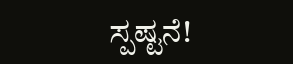ಸ್ಪಷ್ಟನೆ!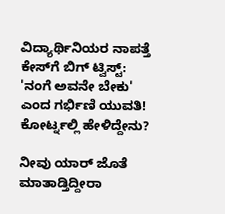ವಿದ್ಯಾರ್ಥಿನಿಯರ ನಾಪತ್ತೆ ಕೇಸ್‌ಗೆ ಬಿಗ್ ಟ್ವಿಸ್ಟ್: 'ನಂಗೆ ಅವನೇ ಬೇಕು' ಎಂದ ಗರ್ಭಿಣಿ ಯುವತಿ! ಕೋರ್ಟ್ನಲ್ಲಿ ಹೇಳಿದ್ದೇನು?

ನೀವು ಯಾರ್ ಜೊತೆ ಮಾತಾಡ್ತಿದ್ದೀರಾ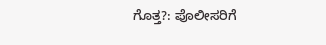ಗೊತ್ತ?: ಪೊಲೀಸರಿಗೆ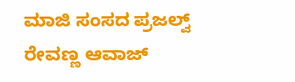ಮಾಜಿ ಸಂಸದ ಪ್ರಜಲ್ವ್ ರೇವಣ್ಣ ಆವಾಜ್